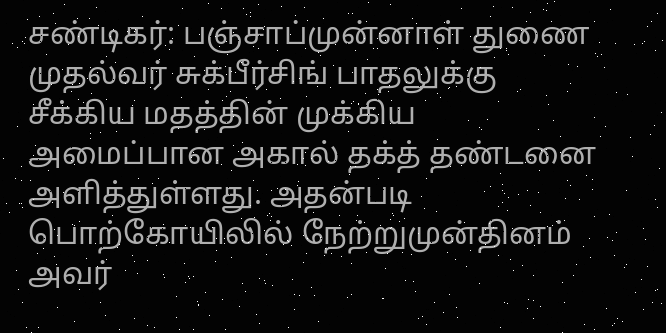சண்டிகர்: பஞ்சாப்முன்னாள் துணை முதல்வர் சுக்பீர்சிங் பாதலுக்கு சீக்கிய மதத்தின் முக்கிய அமைப்பான அகால் தக்த் தண்டனை அளித்துள்ளது. அதன்படி பொற்கோயிலில் நேற்றுமுன்தினம் அவர்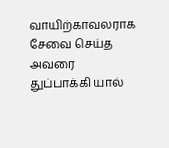வாயிற்காவலராக சேவை செய்த அவரை துப்பாக்கி யால்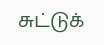சுட்டுக்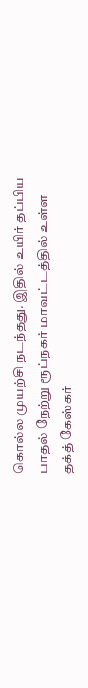கொல்ல முயற்சி நடந்தது. இதில் உயிர் தப்பிய பாதல் நேற்று ரூப்நகர் மாவட்டத்தில் உள்ள தக்த் கேஸ்கர்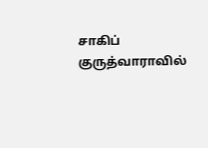சாகிப் குருத்வாராவில்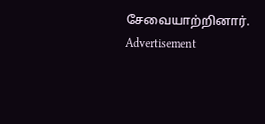சேவையாற்றினார்.
Advertisement